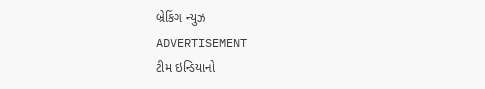બ્રેકિંગ ન્યુઝ
ADVERTISEMENT
ટીમ ઇન્ડિયાનો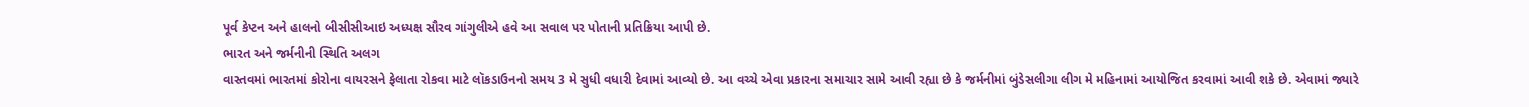પૂર્વ કેપ્ટન અને હાલનો બીસીસીઆઇ અધ્યક્ષ સૌરવ ગાંગુલીએ હવે આ સવાલ પર પોતાની પ્રતિક્રિયા આપી છે.
ભારત અને જર્મનીની સ્થિતિ અલગ
વાસ્તવમાં ભારતમાં કોરોના વાયરસને ફેલાતા રોકવા માટે લૉકડાઉનનો સમય 3 મે સુધી વધારી દેવામાં આવ્યો છે. આ વચ્ચે એવા પ્રકારના સમાચાર સામે આવી રહ્યા છે કે જર્મનીમાં બુંડેસલીગા લીગ મે મહિનામાં આયોજિત કરવામાં આવી શકે છે. એવામાં જ્યારે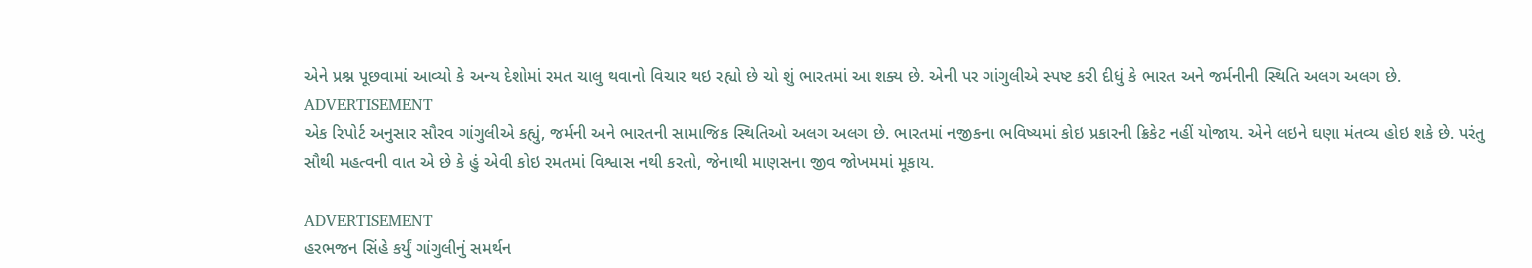એને પ્રશ્ન પૂછવામાં આવ્યો કે અન્ય દેશોમાં રમત ચાલુ થવાનો વિચાર થઇ રહ્યો છે ચો શું ભારતમાં આ શક્ય છે. એની પર ગાંગુલીએ સ્પષ્ટ કરી દીધું કે ભારત અને જર્મનીની સ્થિતિ અલગ અલગ છે.
ADVERTISEMENT
એક રિપોર્ટ અનુસાર સૌરવ ગાંગુલીએ કહ્યું, જર્મની અને ભારતની સામાજિક સ્થિતિઓ અલગ અલગ છે. ભારતમાં નજીકના ભવિષ્યમાં કોઇ પ્રકારની ક્રિકેટ નહીં યોજાય. એને લઇને ઘણા મંતવ્ય હોઇ શકે છે. પરંતુ સૌથી મહત્વની વાત એ છે કે હું એવી કોઇ રમતમાં વિશ્વાસ નથી કરતો, જેનાથી માણસના જીવ જોખમમાં મૂકાય.

ADVERTISEMENT
હરભજન સિંહે કર્યું ગાંગુલીનું સમર્થન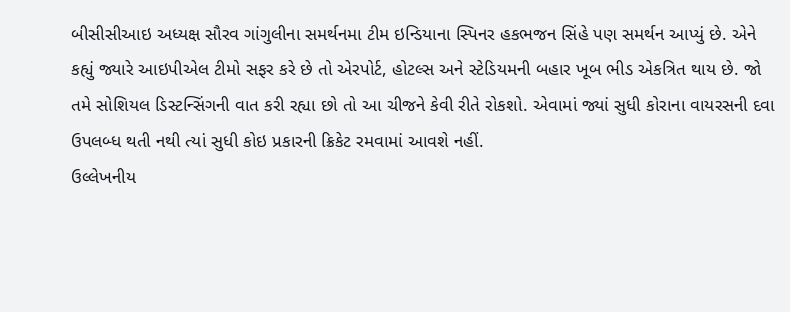બીસીસીઆઇ અધ્યક્ષ સૌરવ ગાંગુલીના સમર્થનમા ટીમ ઇન્ડિયાના સ્પિનર હકભજન સિંહે પણ સમર્થન આપ્યું છે. એને કહ્યું જ્યારે આઇપીએલ ટીમો સફર કરે છે તો એરપોર્ટ, હોટલ્સ અને સ્ટેડિયમની બહાર ખૂબ ભીડ એકત્રિત થાય છે. જો તમે સોશિયલ ડિસ્ટન્સિંગની વાત કરી રહ્યા છો તો આ ચીજને કેવી રીતે રોકશો. એવામાં જ્યાં સુધી કોરાના વાયરસની દવા ઉપલબ્ધ થતી નથી ત્યાં સુધી કોઇ પ્રકારની ક્રિકેટ રમવામાં આવશે નહીં.
ઉલ્લેખનીય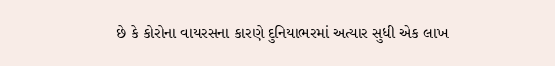છે કે કોરોના વાયરસના કારણે દુનિયાભરમાં અત્યાર સુધી એક લાખ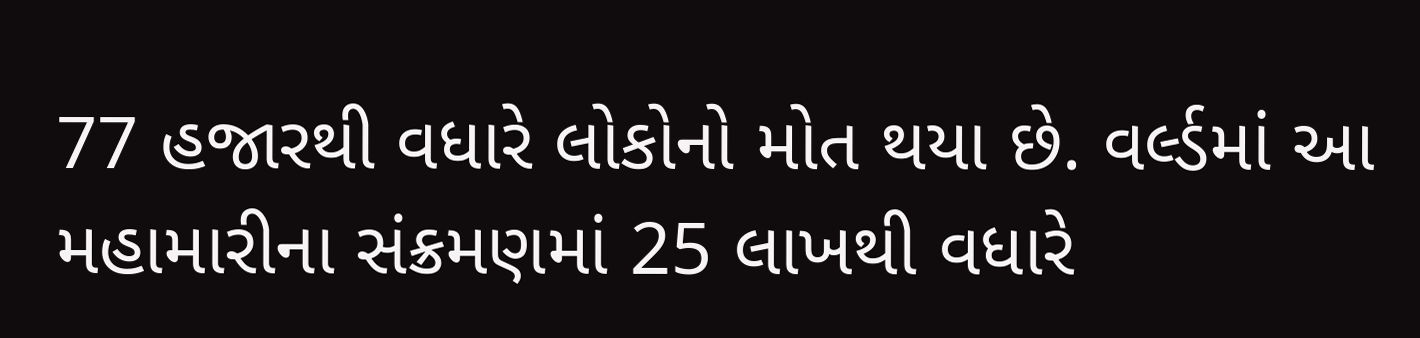77 હજારથી વધારે લોકોનો મોત થયા છે. વર્લ્ડમાં આ મહામારીના સંક્રમણમાં 25 લાખથી વધારે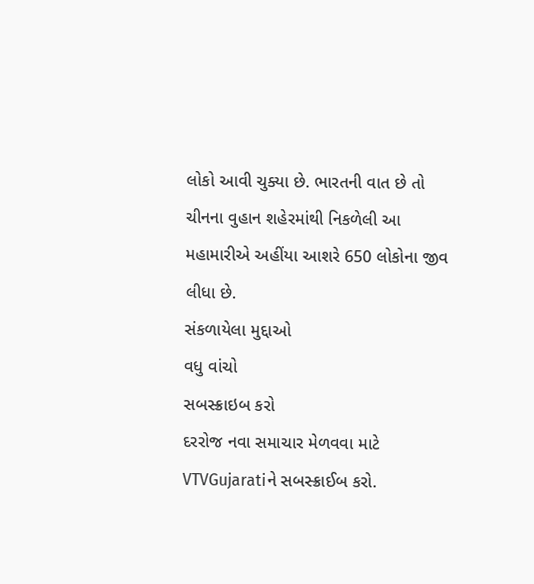લોકો આવી ચુક્યા છે. ભારતની વાત છે તો ચીનના વુહાન શહેરમાંથી નિકળેલી આ મહામારીએ અહીંયા આશરે 650 લોકોના જીવ લીધા છે.
સંકળાયેલા મુદ્દાઓ
વધુ વાંચો
સબસ્ક્રાઇબ કરો
દરરોજ નવા સમાચાર મેળવવા માટે VTVGujaratiને સબસ્ક્રાઈબ કરો.